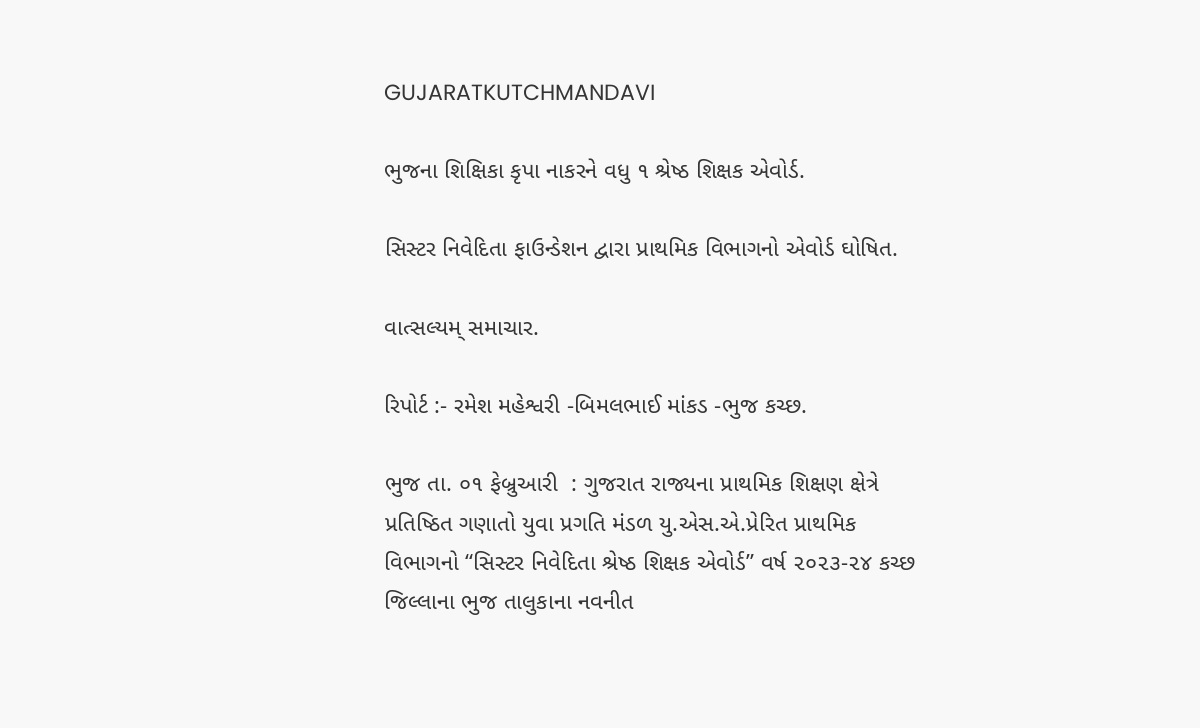GUJARATKUTCHMANDAVI

ભુજના શિક્ષિકા કૃપા નાકરને વધુ ૧ શ્રેષ્ઠ શિક્ષક એવોર્ડ.

સિસ્ટર નિવેદિતા ફાઉન્ડેશન દ્વારા પ્રાથમિક વિભાગનો એવોર્ડ ઘોષિત.

વાત્સલ્યમ્ સમાચાર.

રિપોર્ટ :- રમેશ મહેશ્વરી -બિમલભાઈ માંકડ -ભુજ કચ્છ.

ભુજ તા. ૦૧ ફેબ્રુઆરી  : ગુજરાત રાજ્યના પ્રાથમિક શિક્ષણ ક્ષેત્રે પ્રતિષ્ઠિત ગણાતો યુવા પ્રગતિ મંડળ યુ.એસ.એ.પ્રેરિત પ્રાથમિક વિભાગનો “સિસ્ટર નિવેદિતા શ્રેષ્ઠ શિક્ષક એવોર્ડ” વર્ષ ૨૦૨૩-૨૪ કચ્છ જિલ્લાના ભુજ તાલુકાના નવનીત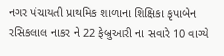નગર પંચાયતી પ્રાથમિક શાળાના શિક્ષિકા કૃપાબેન રસિકલાલ નાકર ને 22 ફેબ્રુઆરી ના સવારે 10 વાગ્યે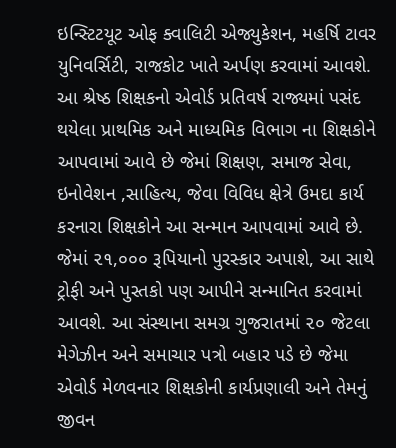ઇન્સ્ટિટયૂટ ઓફ ક્વાલિટી એજ્યુકેશન, મહર્ષિ ટાવર યુનિવર્સિટી, રાજકોટ ખાતે અર્પણ કરવામાં આવશે. આ શ્રેષ્ઠ શિક્ષકનો એવોર્ડ પ્રતિવર્ષ રાજ્યમાં પસંદ થયેલા પ્રાથમિક અને માધ્યમિક વિભાગ ના શિક્ષકોને આપવામાં આવે છે જેમાં શિક્ષણ, સમાજ સેવા, ઇનોવેશન ,સાહિત્ય, જેવા વિવિધ ક્ષેત્રે ઉમદા કાર્ય કરનારા શિક્ષકોને આ સન્માન આપવામાં આવે છે. જેમાં ૨૧,૦૦૦ રૂપિયાનો પુરસ્કાર અપાશે, આ સાથે ટ્રોફી અને પુસ્તકો પણ આપીને સન્માનિત કરવામાં આવશે. આ સંસ્થાના સમગ્ર ગુજરાતમાં ૨૦ જેટલા મેગેઝીન અને સમાચાર પત્રો બહાર પડે છે જેમા એવોર્ડ મેળવનાર શિક્ષકોની કાર્યપ્રણાલી અને તેમનું જીવન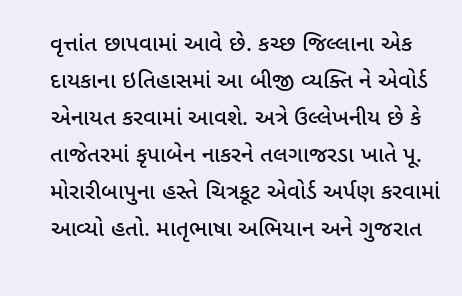વૃત્તાંત છાપવામાં આવે છે. કચ્છ જિલ્લાના એક દાયકાના ઇતિહાસમાં આ બીજી વ્યક્તિ ને એવોર્ડ એનાયત કરવામાં આવશે. અત્રે ઉલ્લેખનીય છે કે તાજેતરમાં કૃપાબેન નાકરને તલગાજરડા ખાતે પૂ. મોરારીબાપુના હસ્તે ચિત્રકૂટ એવોર્ડ અર્પણ કરવામાં આવ્યો હતો. માતૃભાષા અભિયાન અને ગુજરાત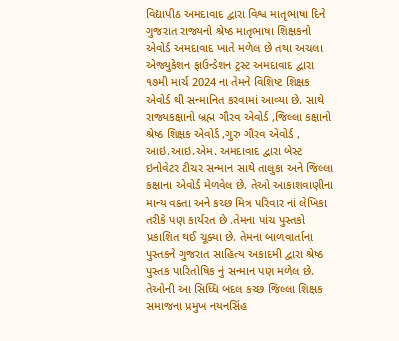વિદ્યાપીઠ અમદાવાદ દ્વારા વિશ્વ માતૃભાષા દિને ગુજરાત રાજ્યનો શ્રેષ્ઠ માતૃભાષા શિક્ષકનો એવોર્ડ અમદાવાદ ખાતે મળેલ છે તથા અચલા એજ્યુકેશન ફાઉન્ડેશન ટ્રસ્ટ અમદાવાદ દ્વારા ૧૭મી માર્ચ 2024 ના તેમને વિશિષ્ટ શિક્ષક એવોર્ડ થી સન્માનિત કરવામાં આવ્યા છે. સાથે રાજ્યકક્ષાનો બ્રહ્મ ગૌરવ એવોર્ડ ,જિલ્લા કક્ષાનો શ્રેષ્ઠ શિક્ષક એવોર્ડ ,ગુરુ ગૌરવ એવોર્ડ , આઇ.આઇ.એમ. અમદાવાદ દ્વારા બેસ્ટ ઇનોવેટર ટીચર સન્માન સાથે તાલુકા અને જિલ્લા કક્ષાના એવોર્ડ મેળવેલ છે. તેઓ આકાશવાણીના માન્ય વક્તા અને કચ્છ મિત્ર પરિવાર નાં લેખિકા તરીકે પણ કાર્યરત છે .તેમના પાંચ પુસ્તકો પ્રકાશિત થઈ ચૂક્યા છે. તેમના બાળવાર્તાના પુસ્તકને ગુજરાત સાહિત્ય અકાદમી દ્વારા શ્રેષ્ઠ પુસ્તક પારિતોષિક નું સન્માન પણ મળેલ છે. તેઓની આ સિધ્ધિ બદલ કચ્છ જિલ્લા શિક્ષક સમાજના પ્રમુખ નયનસિંહ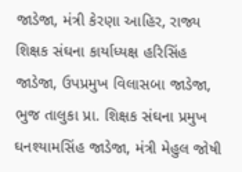જાડેજા, મંત્રી કેરણા આહિર, રાજ્ય શિક્ષક સંઘના કાર્યાધ્યક્ષ હરિસિંહ જાડેજા, ઉપપ્રમુખ વિલાસબા જાડેજા, ભુજ તાલુકા પ્રા. શિક્ષક સંઘના પ્રમુખ ઘનશ્યામસિંહ જાડેજા, મંત્રી મેહુલ જોષી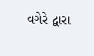વગેરે દ્વારા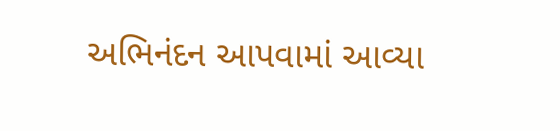અભિનંદન આપવામાં આવ્યા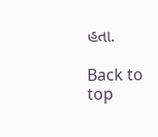હતા.

Back to top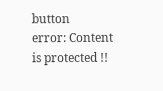button
error: Content is protected !!